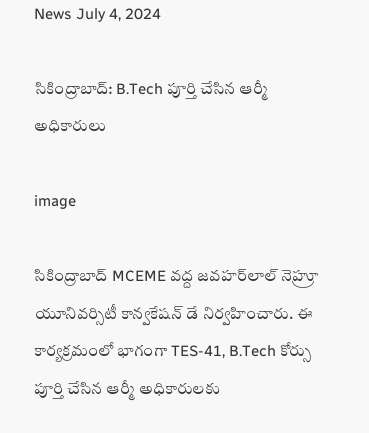News July 4, 2024

సికింద్రాబాద్: B.Tech పూర్తి చేసిన ఆర్మీ అధికారులు

image

సికింద్రాబాద్ MCEME వద్ద జవహర్‌లాల్ నెహ్రూ యూనివర్సిటీ కాన్వకేషన్ డే నిర్వహించారు. ఈ కార్యక్రమంలో భాగంగా TES-41, B.Tech కోర్సు పూర్తి చేసిన ఆర్మీ అధికారులకు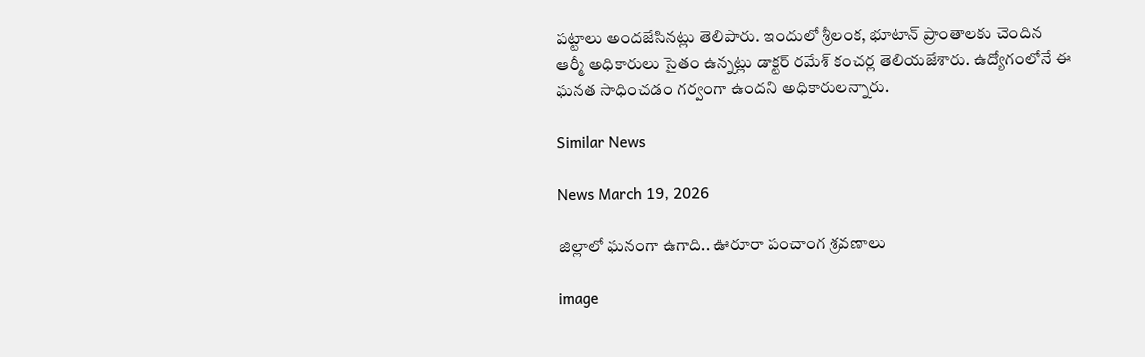పట్టాలు అందజేసినట్లు తెలిపారు. ఇందులో శ్రీలంక, భూటాన్ ప్రాంతాలకు చెందిన ఆర్మీ అధికారులు సైతం ఉన్నట్లు డాక్టర్ రమేశ్ కంచర్ల తెలియజేశారు. ఉద్యోగంలోనే ఈ ఘనత సాధించడం గర్వంగా ఉందని అధికారులన్నారు.

Similar News

News March 19, 2026

జిల్లాలో ఘనంగా ఉగాది.. ఊరూరా పంచాంగ శ్రవణాలు

image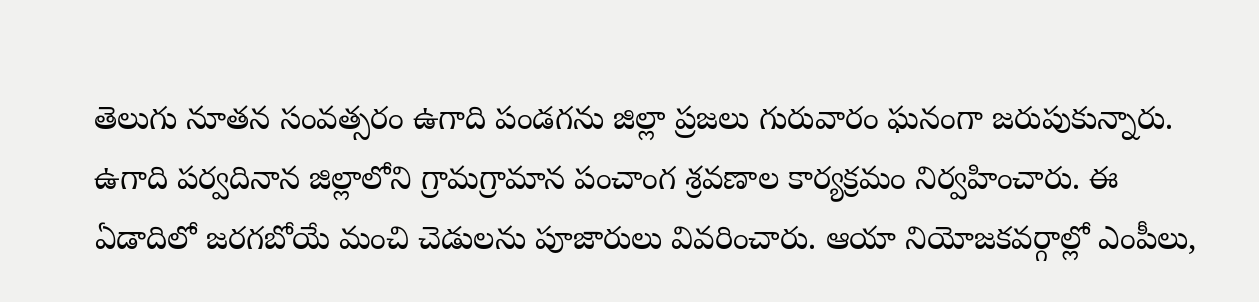తెలుగు నూతన సంవత్సరం ఉగాది పండగను జిల్లా ప్రజలు గురువారం ఘనంగా జరుపుకున్నారు. ఉగాది పర్వదినాన జిల్లాలోని గ్రామగ్రామాన పంచాంగ శ్రవణాల కార్యక్రమం నిర్వహించారు. ఈ ఏడాదిలో జరగబోయే మంచి చెడులను పూజారులు వివరించారు. ఆయా నియోజకవర్గాల్లో ఎంపీలు,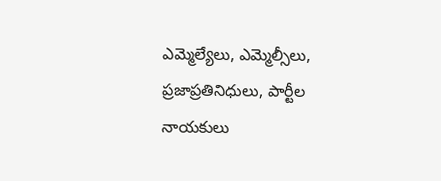ఎమ్మెల్యేలు, ఎమ్మెల్సీలు, ప్రజాప్రతినిధులు, పార్టీల నాయకులు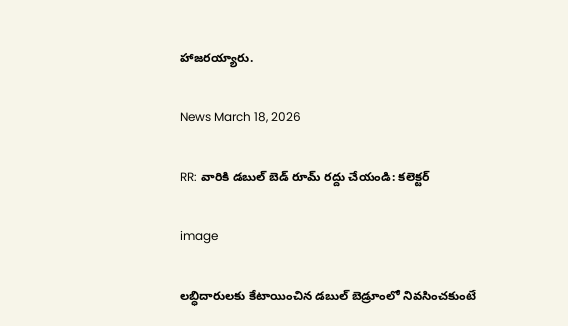హాజరయ్యారు.

News March 18, 2026

RR: వారికి డబుల్ బెడ్ రూమ్‌ రద్దు చేయండి: కలెక్టర్

image

లబ్ధిదారులకు కేటాయించిన డబుల్ బెడ్రూంలో నివసించకుంటే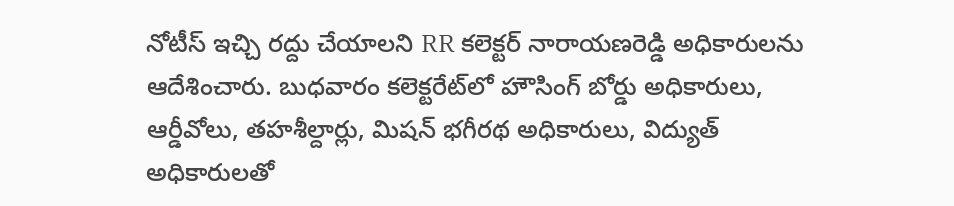నోటీస్ ఇచ్చి రద్దు చేయాలని RR కలెక్టర్ నారాయణరెడ్డి అధికారులను ఆదేశించారు. బుధవారం కలెక్టరేట్‌లో హౌసింగ్ బోర్డు అధికారులు, ఆర్డీవోలు, తహశీల్దార్లు, మిషన్ భగీరథ అధికారులు, విద్యుత్ అధికారులతో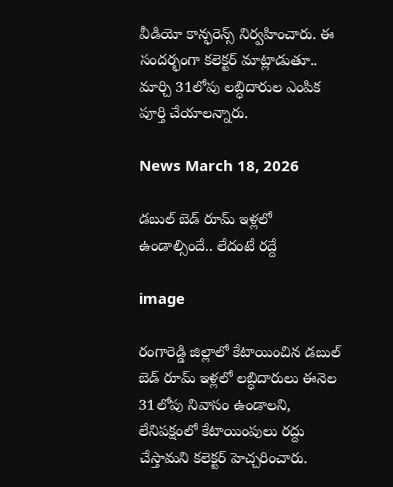వీడియో కాన్ఫరెన్స్ నిర్వహించారు. ఈ సందర్భంగా కలెక్టర్ మాట్లాడుతూ.. మార్చి 31లోపు లబ్ధిదారుల ఎంపిక పూర్తి చేయాలన్నారు.

News March 18, 2026

డబుల్ బెడ్‌ రూమ్ ఇళ్లలో ఉండాల్సిందే.. లేదంటే రద్దే

image

రంగారెడ్డి జిల్లాలో కేటాయించిన డబుల్ బెడ్‌ రూమ్ ఇళ్లలో లబ్ధిదారులు ఈనెల 31లోపు నివాసం ఉండాలని, లేనిపక్షంలో కేటాయింపులు రద్దు చేస్తామని కలెక్టర్ హెచ్చరించారు.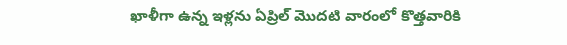ఖాళీగా ఉన్న ఇళ్లను ఏప్రిల్ మొదటి వారంలో కొత్తవారికి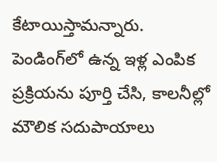కేటాయిస్తామన్నారు. పెండింగ్‌లో ఉన్న ఇళ్ల ఎంపిక ప్రక్రియను పూర్తి చేసి, కాలనీల్లో మౌలిక సదుపాయాలు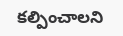కల్పించాలని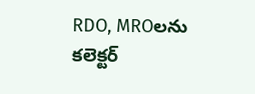RDO, MROలను కలెక్టర్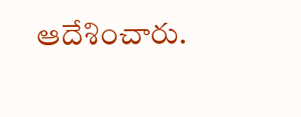ఆదేశించారు.